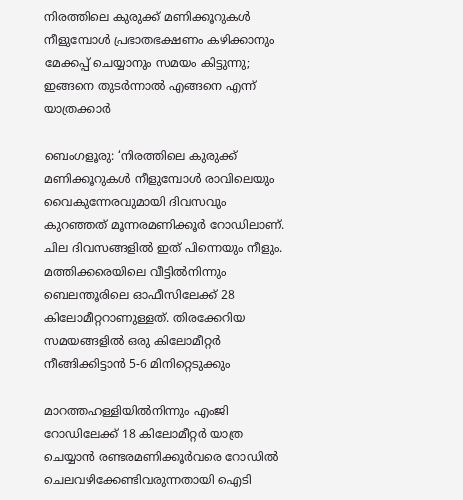നിരത്തിലെ കുരുക്ക് മണിക്കൂറുകൾ നീളുമ്പോൾ പ്രഭാതഭക്ഷണം കഴിക്കാനും മേക്കപ്പ് ചെയ്യാനും സമയം കിട്ടുന്നു; ഇങ്ങനെ തുടർന്നാൽ എങ്ങനെ എന്ന് യാത്രക്കാർ

ബെംഗളൂരു: ‘നിരത്തിലെ കുരുക്ക് മണിക്കൂറുകൾ നീളുമ്പോൾ രാവിലെയും വൈകുന്നേരവുമായി ദിവസവും കുറഞ്ഞത് മൂന്നരമണിക്കൂർ റോഡിലാണ്. ചില ദിവസങ്ങളിൽ ഇത് പിന്നെയും നീളും. മത്തിക്കരെയിലെ വീട്ടിൽനിന്നും ബെലന്തൂരിലെ ഓഫീസിലേക്ക് 28 കിലോമീറ്ററാണുള്ളത്. തിരക്കേറിയ സമയങ്ങളിൽ ഒരു കിലോമീറ്റർ നീങ്ങിക്കിട്ടാൻ 5-6 മിനിറ്റെടുക്കും

മാറത്തഹള്ളിയിൽനിന്നും എംജി റോഡിലേക്ക് 18 കിലോമീറ്റർ യാത്ര ചെയ്യാൻ രണ്ടരമണിക്കൂർവരെ റോഡിൽ ചെലവഴിക്കേണ്ടിവരുന്നതായി ഐടി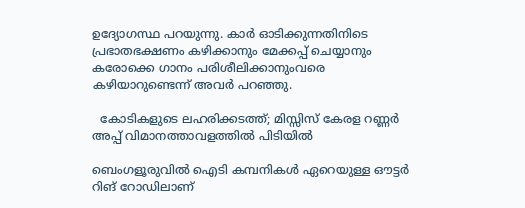ഉദ്യോഗസ്ഥ പറയുന്നു. കാർ ഓടിക്കുന്നതിനിടെ പ്രഭാതഭക്ഷണം കഴിക്കാനും മേക്കപ്പ് ചെയ്യാനും കരോക്കെ ഗാനം പരിശീലിക്കാനുംവരെ കഴിയാറുണ്ടെന്ന് അവർ പറഞ്ഞു.

  കോടികളുടെ ലഹരിക്കടത്ത്; മിസ്സിസ് കേരള റണ്ണര്‍ അപ്പ് വിമാനത്താവളത്തില്‍ പിടിയില്‍

ബെംഗളൂരുവിൽ ഐടി കമ്പനികൾ ഏറെയുള്ള ഔട്ടർ റിങ് റോഡിലാണ്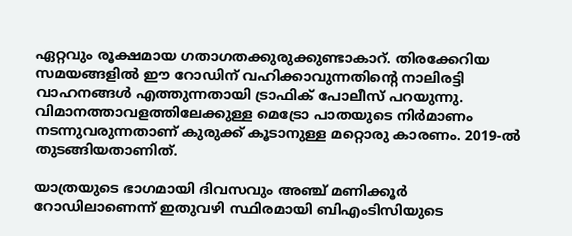ഏറ്റവും രൂക്ഷമായ ഗതാഗതക്കുരുക്കുണ്ടാകാറ്. തിരക്കേറിയ സമയങ്ങളിൽ ഈ റോഡിന് വഹിക്കാവുന്നതിന്റെ നാലിരട്ടി വാഹനങ്ങൾ എത്തുന്നതായി ട്രാഫിക് പോലീസ് പറയുന്നു. വിമാനത്താവളത്തിലേക്കുള്ള മെട്രോ പാതയുടെ നിർമാണം നടന്നുവരുന്നതാണ് കുരുക്ക് കൂടാനുള്ള മറ്റൊരു കാരണം. 2019-ൽ തുടങ്ങിയതാണിത്.

യാത്രയുടെ ഭാഗമായി ദിവസവും അഞ്ച് മണിക്കൂർ റോഡിലാണെന്ന് ഇതുവഴി സ്ഥിരമായി ബിഎംടിസിയുടെ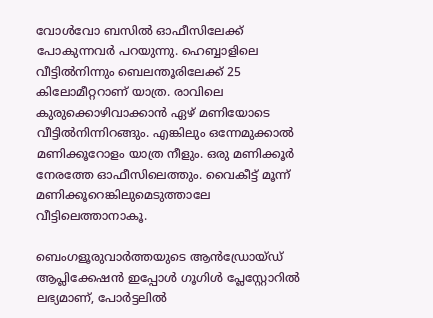വോൾവോ ബസിൽ ഓഫീസിലേക്ക് പോകുന്നവർ പറയുന്നു. ഹെബ്ബാളിലെ വീട്ടിൽനിന്നും ബെലന്തൂരിലേക്ക് 25 കിലോമീറ്ററാണ് യാത്ര. രാവിലെ കുരുക്കൊഴിവാക്കാൻ ഏഴ് മണിയോടെ വീട്ടിൽനിന്നിറങ്ങും. എങ്കിലും ഒന്നേമുക്കാൽ മണിക്കൂറോളം യാത്ര നീളും. ഒരു മണിക്കൂർ നേരത്തേ ഓഫീസിലെത്തും. വൈകീട്ട് മൂന്ന് മണിക്കൂറെങ്കിലുമെടുത്താലേ വീട്ടിലെത്താനാകൂ.

ബെംഗളൂരുവാർത്തയുടെ ആൻഡ്രോയ്ഡ് ആപ്ലിക്കേഷൻ ഇപ്പോൾ ഗൂഗിൾ പ്ലേസ്റ്റോറിൽ ലഭ്യമാണ്, പോർട്ടലിൽ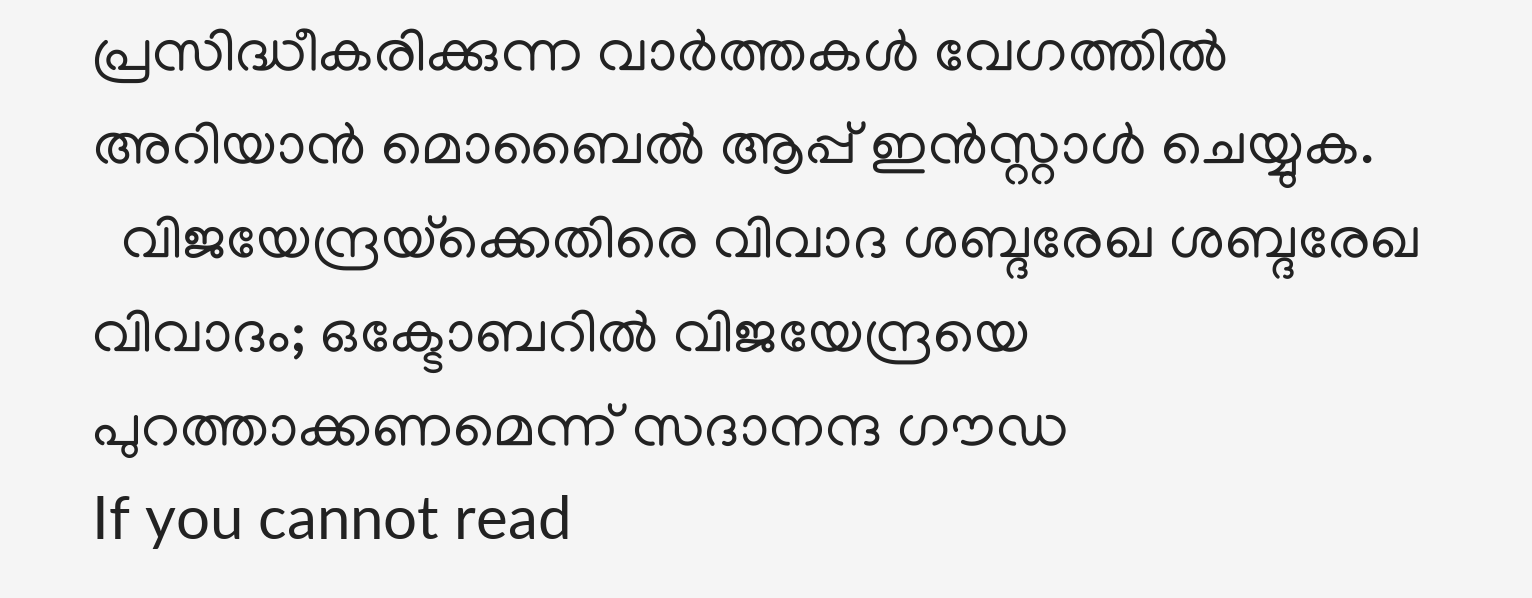പ്രസിദ്ധീകരിക്കുന്ന വാർത്തകൾ വേഗത്തിൽ അറിയാൻ മൊബൈൽ ആപ്പ് ഇൻസ്റ്റാൾ ചെയ്യുക.
  വിജയേന്ദ്രയ്‌ക്കെതിരെ വിവാദ ശബ്ദരേഖ ശബ്ദരേഖ വിവാദം; ഒക്ടോബറില്‍ വിജയേന്ദ്രയെ പുറത്താക്കണമെന്ന് സദാനന്ദ ഗൗഡ
If you cannot read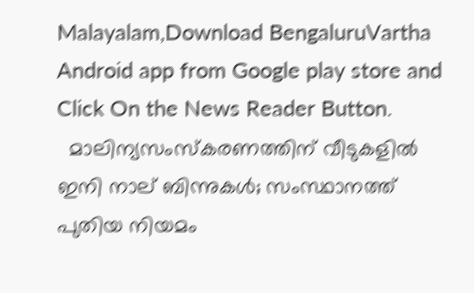Malayalam,Download BengaluruVartha Android app from Google play store and Click On the News Reader Button.
  മാലിന്യസംസ്‌കരണത്തിന് വീടുകളിൽ ഇനി നാല് ബിന്നുകൾ; സംസ്ഥാനത്ത് പുതിയ നിയമം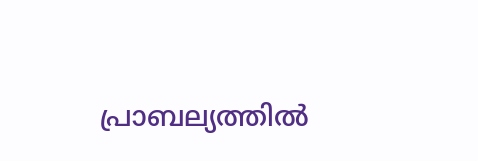പ്രാബല്യത്തിൽ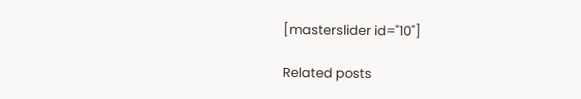[masterslider id="10"]

Related posts